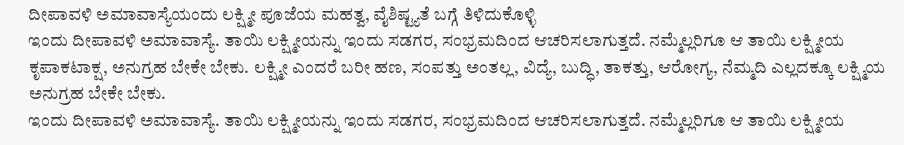ದೀಪಾವಳಿ ಅಮಾವಾಸ್ಯೆಯಂದು ಲಕ್ಷ್ಮೀ ಪೂಜೆಯ ಮಹತ್ವ, ವೈಶಿಷ್ಟ್ಯತೆ ಬಗ್ಗೆ ತಿಳಿದುಕೊಳ್ಳಿ
ಇಂದು ದೀಪಾವಳಿ ಅಮಾವಾಸ್ಯೆ. ತಾಯಿ ಲಕ್ಷ್ಮೀಯನ್ನು ಇಂದು ಸಡಗರ, ಸಂಭ್ರಮದಿಂದ ಆಚರಿಸಲಾಗುತ್ತದೆ. ನಮ್ಮೆಲ್ಲರಿಗೂ ಆ ತಾಯಿ ಲಕ್ಷ್ಮೀಯ ಕೃಪಾಕಟಾಕ್ಷ, ಅನುಗ್ರಹ ಬೇಕೇ ಬೇಕು. ಲಕ್ಷ್ಮೀ ಎಂದರೆ ಬರೀ ಹಣ, ಸಂಪತ್ತು ಅಂತಲ್ಲ, ವಿದ್ಯೆ, ಬುದ್ಧಿ, ತಾಕತ್ತು, ಆರೋಗ್ಯ, ನೆಮ್ಮದಿ ಎಲ್ಲದಕ್ಕೂ ಲಕ್ಷ್ಮಿಯ ಅನುಗ್ರಹ ಬೇಕೇ ಬೇಕು.
ಇಂದು ದೀಪಾವಳಿ ಅಮಾವಾಸ್ಯೆ. ತಾಯಿ ಲಕ್ಷ್ಮೀಯನ್ನು ಇಂದು ಸಡಗರ, ಸಂಭ್ರಮದಿಂದ ಆಚರಿಸಲಾಗುತ್ತದೆ. ನಮ್ಮೆಲ್ಲರಿಗೂ ಆ ತಾಯಿ ಲಕ್ಷ್ಮೀಯ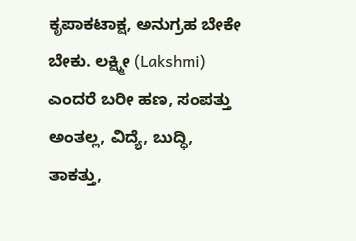ಕೃಪಾಕಟಾಕ್ಷ, ಅನುಗ್ರಹ ಬೇಕೇ ಬೇಕು. ಲಕ್ಷ್ಮೀ (Lakshmi) ಎಂದರೆ ಬರೀ ಹಣ, ಸಂಪತ್ತು ಅಂತಲ್ಲ, ವಿದ್ಯೆ, ಬುದ್ಧಿ, ತಾಕತ್ತು,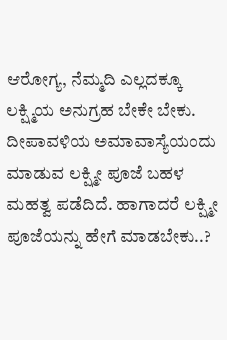ಆರೋಗ್ಯ, ನೆಮ್ಮದಿ ಎಲ್ಲದಕ್ಕೂ ಲಕ್ಷ್ಮಿಯ ಅನುಗ್ರಹ ಬೇಕೇ ಬೇಕು. ದೀಪಾವಳಿಯ ಅಮಾವಾಸ್ಯೆಯಂದು ಮಾಡುವ ಲಕ್ಷ್ಮೀ ಪೂಜೆ ಬಹಳ ಮಹತ್ವ ಪಡೆದಿದೆ. ಹಾಗಾದರೆ ಲಕ್ಷ್ಮೀ ಪೂಜೆಯನ್ನು ಹೇಗೆ ಮಾಡಬೇಕು..?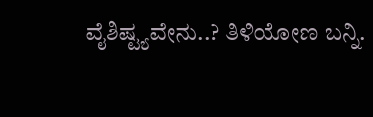ವೈಶಿಷ್ಟ್ಯವೇನು..? ತಿಳಿಯೋಣ ಬನ್ನಿ.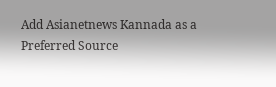Add Asianetnews Kannada as a Preferred Source